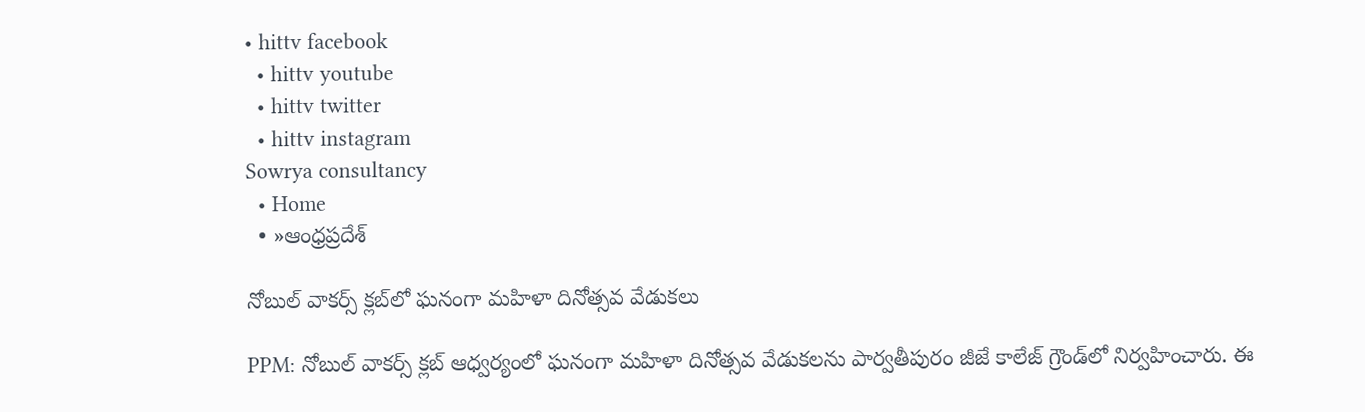• hittv facebook
  • hittv youtube
  • hittv twitter
  • hittv instagram
Sowrya consultancy
  • Home
  • »ఆంధ్రప్రదేశ్

నోబుల్ వాకర్స్ క్లబ్‌లో ఘనంగా మహిళా దినోత్సవ వేడుకలు

PPM: నోబుల్ వాకర్స్ క్లబ్ ఆధ్వర్యంలో ఘనంగా మహిళా దినోత్సవ వేడుకలను పార్వతీపురం జీజే కాలేజ్ గ్రౌండ్‌లో నిర్వహించారు. ఈ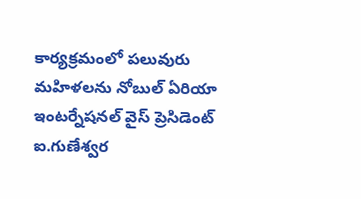కార్యక్రమంలో పలువురు మహిళలను నోబుల్ ఏరియా ఇంటర్నేషనల్ వైస్ ప్రెసిడెంట్ ఐ.గుణేశ్వర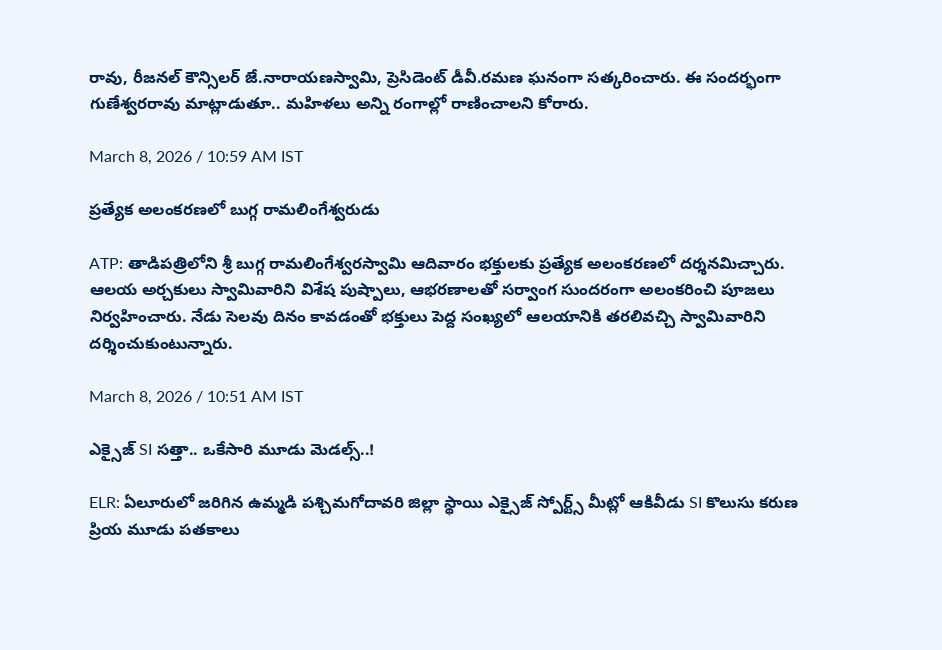రావు, రీజనల్ కౌన్సిలర్ జే.నారాయణస్వామి, ప్రెసిడెంట్ డీవీ.రమణ ఘనంగా సత్కరించారు. ఈ సందర్భంగా గుణేశ్వరరావు మాట్లాడుతూ.. మహిళలు అన్ని రంగాల్లో రాణించాలని కోరారు.

March 8, 2026 / 10:59 AM IST

ప్రత్యేక అలంకరణలో బుగ్గ రామలింగేశ్వరుడు

ATP: తాడిపత్రిలోని శ్రీ బుగ్గ రామలింగేశ్వరస్వామి ఆదివారం భక్తులకు ప్రత్యేక అలంకరణలో దర్శనమిచ్చారు. ఆలయ అర్చకులు స్వామివారిని విశేష పుష్పాలు, ఆభరణాలతో సర్వాంగ సుందరంగా అలంకరించి పూజలు నిర్వహించారు. నేడు సెలవు దినం కావడంతో భక్తులు పెద్ద సంఖ్యలో ఆలయానికి తరలివచ్చి స్వామివారిని దర్శించుకుంటున్నారు.

March 8, 2026 / 10:51 AM IST

ఎక్సైజ్ SI సత్తా.. ఒకేసారి మూడు మెడల్స్..!

ELR: ఏలూరులో జరిగిన ఉమ్మడి పశ్చిమగోదావరి జిల్లా స్థాయి ఎక్సైజ్ స్పోర్ట్స్ మీట్లో ఆకివీడు SI కొలుసు కరుణ ప్రియ మూడు పతకాలు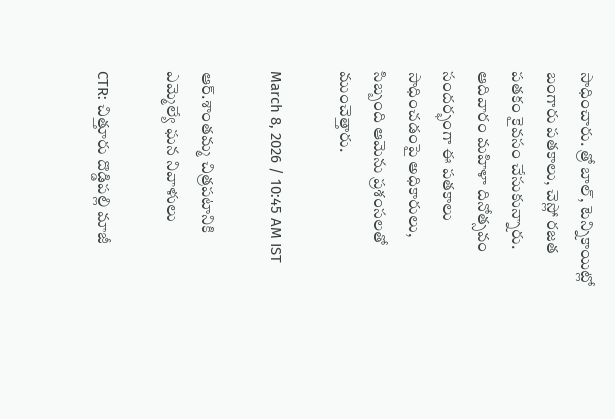సాధించారు. త్రో బాల్, టెన్నికాయిట్లో బంగారు పతకాలు, చెస్లో రజత పతకం కైవసం చేసుకున్నారు. ఆదివారం మహిళా దినోత్సవం సందర్భంగా ఈ పతకాలు సాధించడంపై అధికారులు, సిబ్బంది ఆమెను ప్రశంసలతో ముంచెత్తారు.

March 8, 2026 / 10:45 AM IST

ఆర్.శాంతమ్మ చిత్రపటానికి ఎమ్మెల్యే ఘన నివాళులు

CTR: చిత్తూరు దొడ్డిపల్లి మాజీ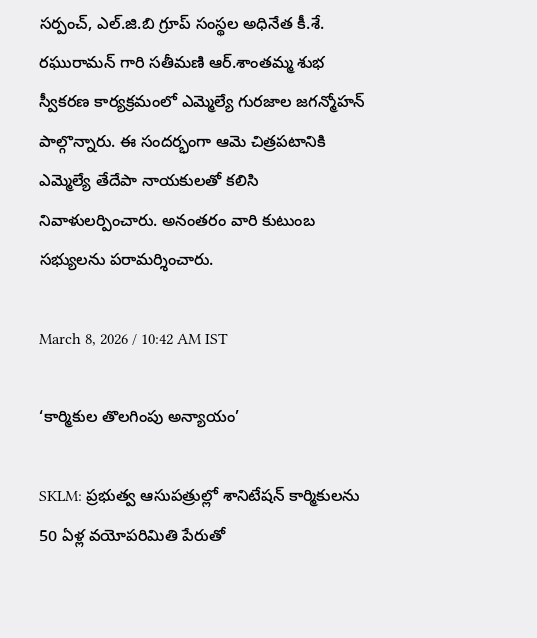సర్పంచ్, ఎల్.జి.బి గ్రూప్ సంస్థల అధినేత కీ.శే. రఘురామన్ గారి సతీమణి ఆర్.శాంతమ్మ శుభ స్వీకరణ కార్యక్రమంలో ఎమ్మెల్యే గురజాల జగన్మోహన్ పాల్గొన్నారు. ఈ సందర్భంగా ఆమె చిత్రపటానికి ఎమ్మెల్యే తేదేపా నాయకులతో కలిసి నివాళులర్పించారు. అనంతరం వారి కుటుంబ సభ్యులను పరామర్శించారు.

March 8, 2026 / 10:42 AM IST

‘కార్మికుల తొలగింపు అన్యాయం’

SKLM: ప్రభుత్వ ఆసుపత్రుల్లో శానిటేషన్ కార్మికులను 50 ఏళ్ల వయోపరిమితి పేరుతో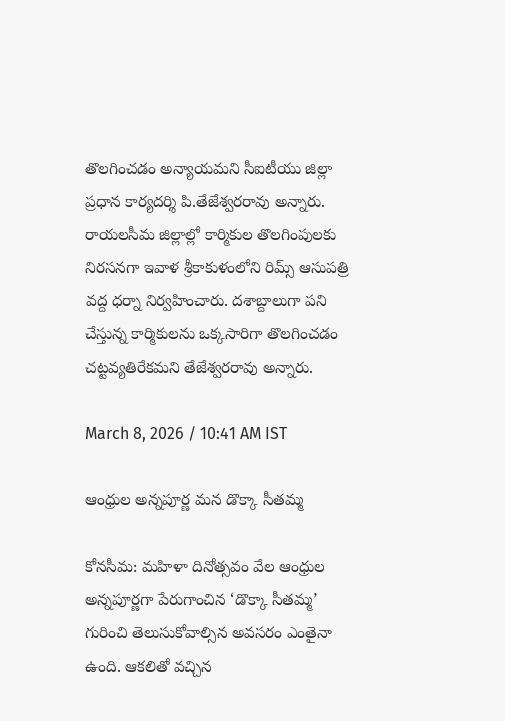తొలగించడం అన్యాయమని సీఐటీయు జిల్లా ప్రధాన కార్యదర్శి పి.తేజేశ్వరరావు అన్నారు. రాయలసీమ జిల్లాల్లో కార్మికుల తొలగింపులకు నిరసనగా ఇవాళ శ్రీకాకుళంలోని రిమ్స్ ఆసుపత్రి వద్ద ధర్నా నిర్వహించారు. దశాబ్దాలుగా పని చేస్తున్న కార్మికులను ఒక్కసారిగా తొలగించడం చట్టవ్యతిరేకమని తేజేశ్వరరావు అన్నారు.

March 8, 2026 / 10:41 AM IST

ఆంధ్రుల అన్నపూర్ణ మన డొక్కా సీతమ్మ

కోనసీమ: మహిళా దినోత్సవం వేల ఆంధ్రుల అన్నపూర్ణగా పేరుగాంచిన ‘డొక్కా సీతమ్మ’ గురించి తెలుసుకోవాల్సిన అవసరం ఎంతైనా ఉంది. ఆకలితో వచ్చిన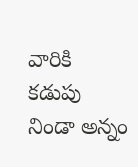వారికి కడుపు నిండా అన్నం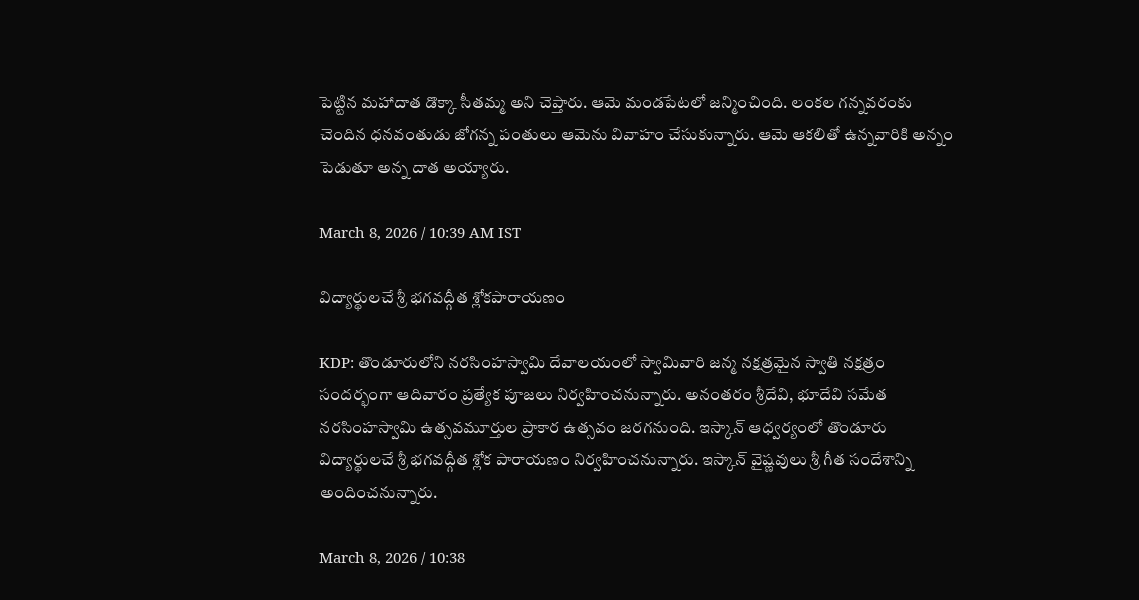పెట్టిన మహాదాత డొక్కా సీతమ్మ అని చెప్తారు. ఆమె మండపేటలో జన్మించింది. లంకల గన్నవరంకు చెందిన ధనవంతుడు జోగన్న పంతులు ఆమెను వివాహం చేసుకున్నారు. ఆమె ఆకలితో ఉన్నవారికి అన్నం పెడుతూ అన్న దాత అయ్యారు.

March 8, 2026 / 10:39 AM IST

విద్యార్థులచే శ్రీ భగవద్గీత శ్లోకపారాయణం

KDP: తొండూరులోని నరసింహస్వామి దేవాలయంలో స్వామివారి జన్మ నక్షత్రమైన స్వాతి నక్షత్రం సందర్భంగా ఆదివారం ప్రత్యేక పూజలు నిర్వహించనున్నారు. అనంతరం శ్రీదేవి, భూదేవి సమేత నరసింహస్వామి ఉత్సవమూర్తుల ప్రాకార ఉత్సవం జరగనుంది. ఇస్కాన్ ఆధ్వర్యంలో తొండూరు విద్యార్థులచే శ్రీ భగవద్గీత శ్లోక పారాయణం నిర్వహించనున్నారు. ఇస్కాన్ వైష్ణవులు శ్రీ గీత సందేశాన్ని అందించనున్నారు.

March 8, 2026 / 10:38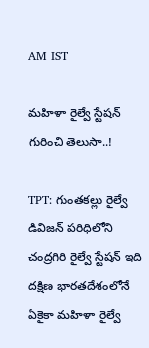AM IST

మహిళా రైల్వే స్టేషన్ గురించి తెలుసా..!

TPT: గుంతకల్లు రైల్వే డివిజన్ పరిధిలోని చంద్రగిరి రైల్వే స్టేషన్ ఇది దక్షిణ భారతదేశంలోనే ఏకైకా మహిళా రైల్వే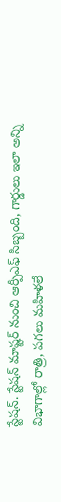స్టేషన్. స్టేషన్ మాష్టర్ నుంచి ఆర్పీఎఫ్ సిబ్బంది, గార్డులు ఇలా అన్ని విభాగాల్లో రాత్రి, పగలు మహిళలే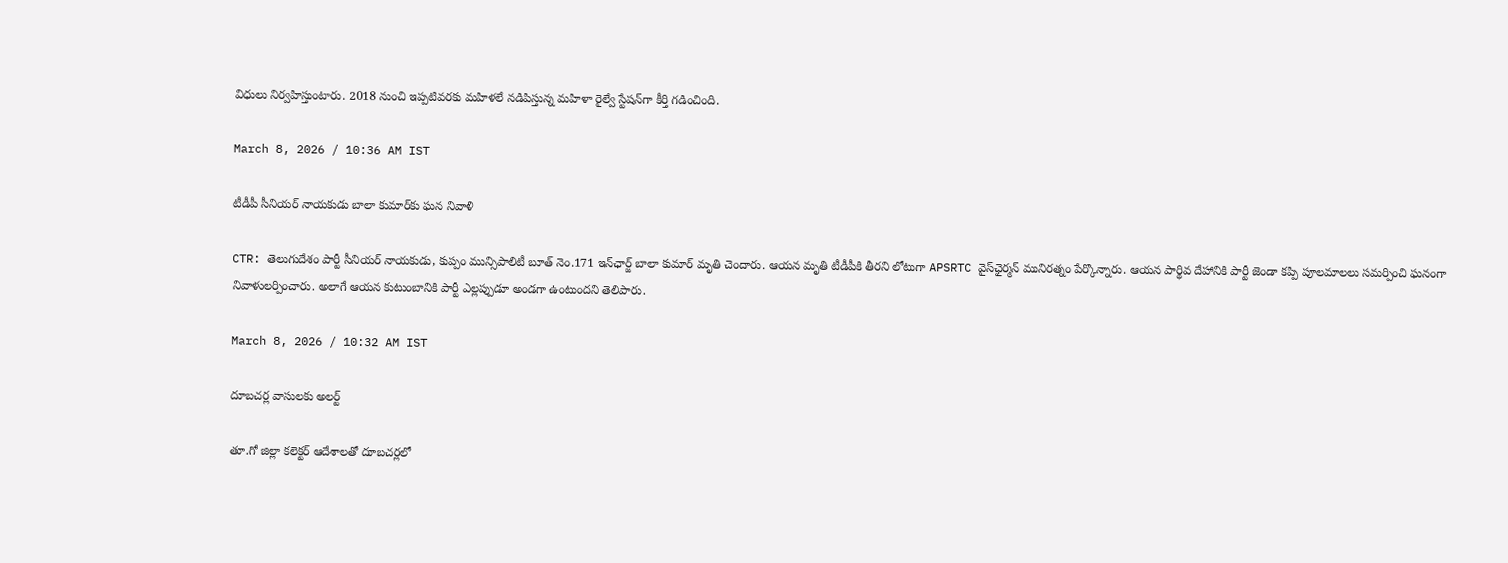విధులు నిర్వహిస్తుంటారు. 2018 నుంచి ఇప్పటివరకు మహిళలే నడిపిస్తున్న మహిళా రైల్వే స్టేషన్‌గా కీర్తి గడించింది.

March 8, 2026 / 10:36 AM IST

టీడీపీ సీనియర్ నాయకుడు బాలా కుమార్‌కు ఘన నివాళి

CTR: తెలుగుదేశం పార్టీ సీనియర్ నాయకుడు, కుప్పం మున్సిపాలిటీ బూత్ నెం.171 ఇన్‌ఛార్జ్ బాలా కుమార్ మృతి చెందారు. ఆయన మృతి టీడీపీకి తీరని లోటుగా APSRTC వైస్‌ఛైర్మన్ మునిరత్నం పేర్కొన్నారు. ఆయన పార్థివ దేహానికి పార్టీ జెండా కప్పి పూలమాలలు సమర్పించి ఘనంగా నివాళులర్పించారు. అలాగే ఆయన కుటుంబానికి పార్టీ ఎల్లప్పుడూ అండగా ఉంటుందని తెలిపారు.

March 8, 2026 / 10:32 AM IST

దూబచర్ల వాసులకు అలర్ట్

తూ.గో జిల్లా కలెక్టర్ ఆదేశాలతో దూబచర్లలో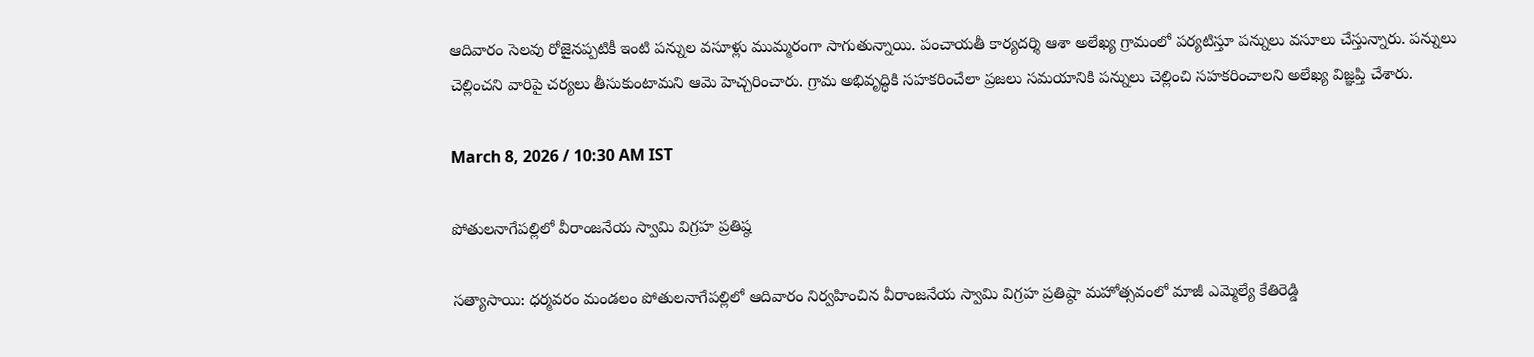ఆదివారం సెలవు రోజైనప్పటికీ ఇంటి పన్నుల వసూళ్లు ముమ్మరంగా సాగుతున్నాయి. పంచాయతీ కార్యదర్శి ఆశా అలేఖ్య గ్రామంలో పర్యటిస్తూ పన్నులు వసూలు చేస్తున్నారు. పన్నులు చెల్లించని వారిపై చర్యలు తీసుకుంటామని ఆమె హెచ్చరించారు. గ్రామ అభివృద్ధికి సహకరించేలా ప్రజలు సమయానికి పన్నులు చెల్లించి సహకరించాలని అలేఖ్య విజ్ఞప్తి చేశారు.

March 8, 2026 / 10:30 AM IST

పోతులనాగేపల్లిలో వీరాంజనేయ స్వామి విగ్రహ ప్రతిష్ఠ

సత్యాసాయి: ధర్మవరం మండలం పోతులనాగేపల్లిలో ఆదివారం నిర్వహించిన వీరాంజనేయ స్వామి విగ్రహ ప్రతిష్ఠా మహోత్సవంలో మాజీ ఎమ్మెల్యే కేతిరెడ్డి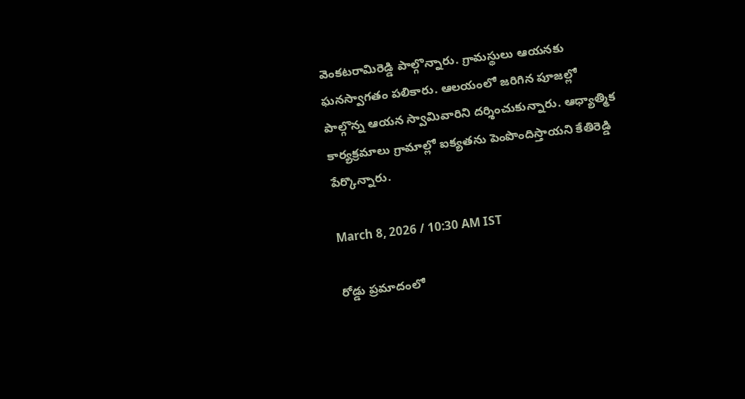వెంకటరామిరెడ్డి పాల్గొన్నారు. గ్రామస్థులు ఆయనకు ఘనస్వాగతం పలికారు. ఆలయంలో జరిగిన పూజల్లో పాల్గొన్న ఆయన స్వామివారిని దర్శించుకున్నారు. ఆధ్యాత్మిక కార్యక్రమాలు గ్రామాల్లో ఐక్యతను పెంపొందిస్తాయని కేతిరెడ్డి పేర్కొన్నారు.

March 8, 2026 / 10:30 AM IST

రోడ్డు ప్రమాదంలో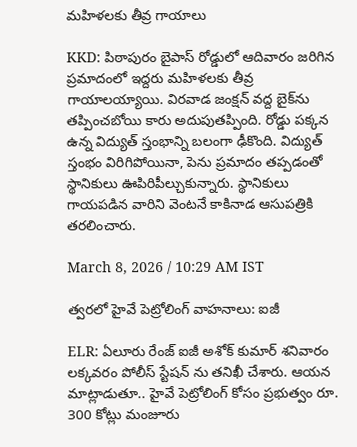మహిళలకు తీవ్ర గాయాలు

KKD: పిఠాపురం బైపాస్ రోడ్డులో ఆదివారం జరిగిన ప్రమాదంలో ఇద్దరు మహిళలకు తీవ్ర గాయాలయ్యాయి. విరవాడ జంక్షన్ వద్ద బైక్‌ను తప్పించబోయి కారు అదుపుతప్పింది. రోడ్డు పక్కన ఉన్న విద్యుత్ స్తంభాన్ని బలంగా ఢీకొంది. విద్యుత్ స్తంభం విరిగిపోయినా, పెను ప్రమాదం తప్పడంతో స్థానికులు ఊపిరిపీల్చుకున్నారు. స్థానికులు గాయపడిన వారిని వెంటనే కాకినాడ ఆసుపత్రికి తరలించారు.

March 8, 2026 / 10:29 AM IST

త్వరలో హైవే పెట్రోలింగ్ వాహనాలు: ఐజీ

ELR: ఏలూరు రేంజ్ ఐజీ అశోక్ కుమార్ శనివారం లక్కవరం పోలీస్ స్టేషన్ ను తనిఖీ చేశారు. ఆయన మాట్లాడుతూ.. హైవే పెట్రోలింగ్ కోసం ప్రభుత్వం రూ. 300 కోట్లు మంజూరు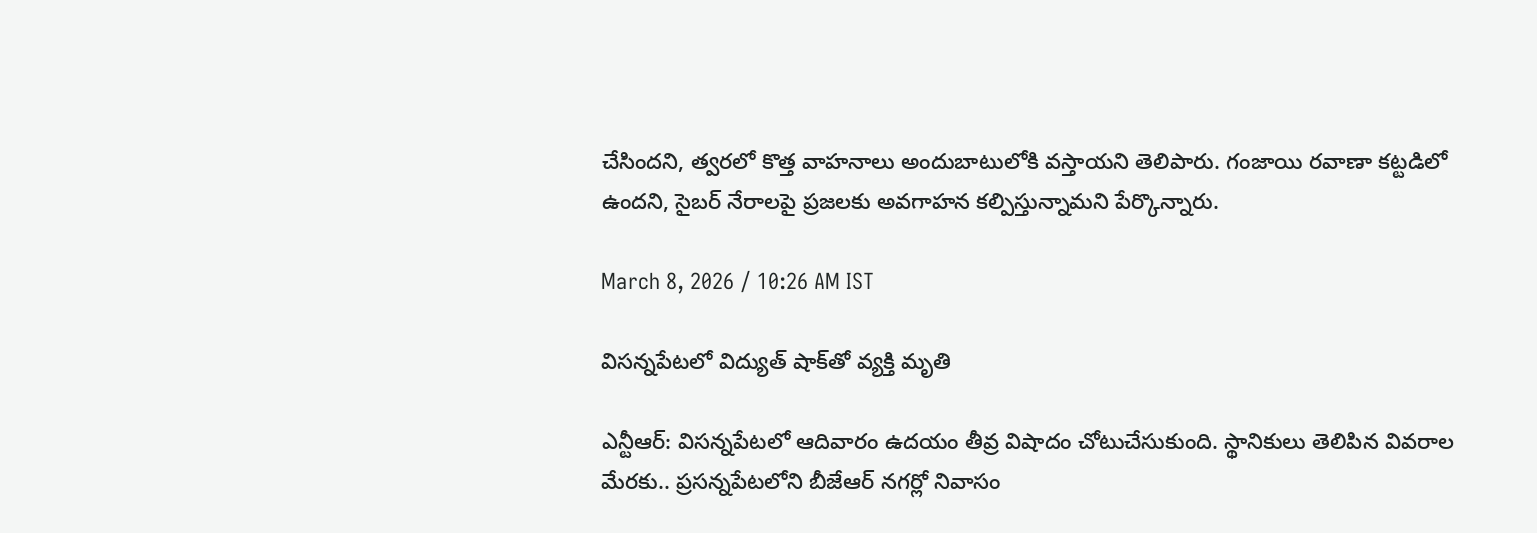చేసిందని, త్వరలో కొత్త వాహనాలు అందుబాటులోకి వస్తాయని తెలిపారు. గంజాయి రవాణా కట్టడిలో ఉందని, సైబర్ నేరాలపై ప్రజలకు అవగాహన కల్పిస్తున్నామని పేర్కొన్నారు.

March 8, 2026 / 10:26 AM IST

విసన్నపేటలో విద్యుత్ షాక్‌తో వ్యక్తి మృతి

ఎన్టీఆర్: విసన్నపేటలో ఆదివారం ఉదయం తీవ్ర విషాదం చోటుచేసుకుంది. స్థానికులు తెలిపిన వివరాల మేరకు.. ప్రసన్నపేటలోని బీజేఆర్ నగర్లో నివాసం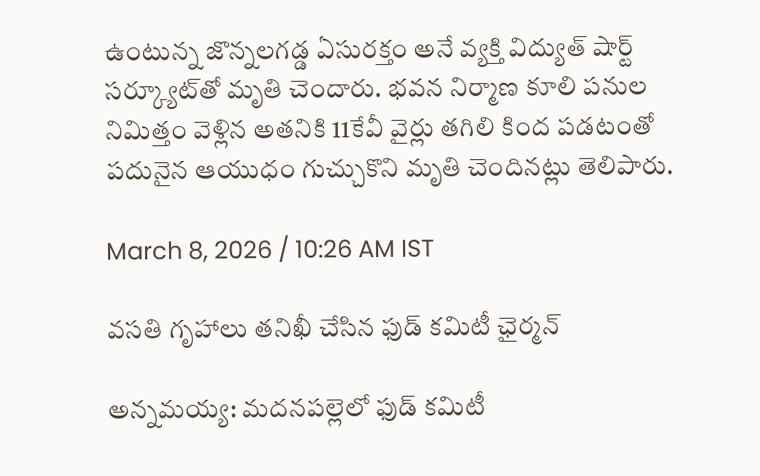ఉంటున్న జొన్నలగడ్డ ఏసురక్తం అనే వ్యక్తి విద్యుత్ షార్ట్ సర్క్యూట్‌తో మృతి చెందారు. భవన నిర్మాణ కూలి పనుల నిమిత్తం వెళ్లిన అతనికి 11కేవీ వైర్లు తగిలి కింద పడటంతో పదునైన ఆయుధం గుచ్చుకొని మృతి చెందినట్లు తెలిపారు.

March 8, 2026 / 10:26 AM IST

వసతి గృహాలు తనిఖీ చేసిన ఫుడ్ కమిటీ ఛైర్మన్

అన్నమయ్య: మదనపల్లెలో ఫుడ్ కమిటీ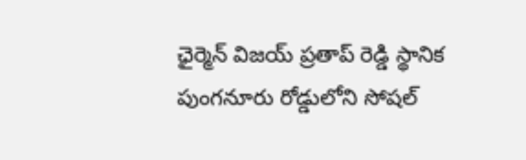ఛైర్మెన్ విజయ్ ప్రతాప్ రెడ్డి స్థానిక పుంగనూరు రోడ్డులోని సోషల్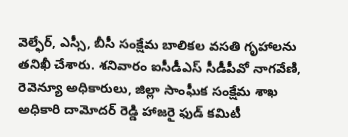వెల్ఫేర్, ఎస్సీ, బీసీ సంక్షేమ బాలికల వసతి గృహాలను తనిఖీ చేశారు. శనివారం ఐసీడీఎస్ సీడీపీవో నాగవేణి, రెవెన్యూ అధికారులు, జిల్లా సాంఘీక సంక్షేమ శాఖ అధికారి దామోదర్ రెడ్డి హాజరై ఫుడ్ కమిటీ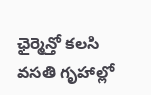ఛైర్మెన్తో కలసి వసతి గృహాల్లో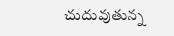చుదువుతున్న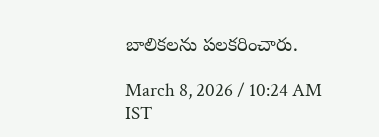బాలికలను పలకరించారు.

March 8, 2026 / 10:24 AM IST